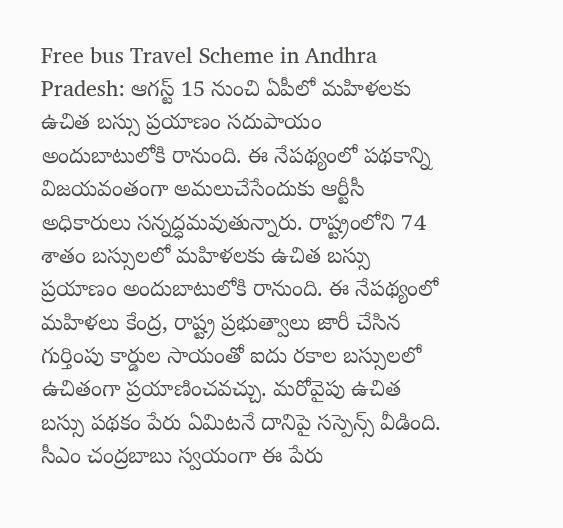Free bus Travel Scheme in Andhra Pradesh: ఆగస్ట్ 15 నుంచి ఏపీలో మహిళలకు ఉచిత బస్సు ప్రయాణం సదుపాయం అందుబాటులోకి రానుంది. ఈ నేపథ్యంలో పథకాన్ని విజయవంతంగా అమలుచేసేందుకు ఆర్టీసీ అధికారులు సన్నద్ధమవుతున్నారు. రాష్ట్రంలోని 74 శాతం బస్సులలో మహిళలకు ఉచిత బస్సు ప్రయాణం అందుబాటులోకి రానుంది. ఈ నేపథ్యంలో మహిళలు కేంద్ర, రాష్ట్ర ప్రభుత్వాలు జారీ చేసిన గుర్తింపు కార్డుల సాయంతో ఐదు రకాల బస్సులలో ఉచితంగా ప్రయాణించవచ్చు. మరోవైపు ఉచిత బస్సు పథకం పేరు ఏమిటనే దానిపై సస్పెన్స్ వీడింది. సీఎం చంద్రబాబు స్వయంగా ఈ పేరు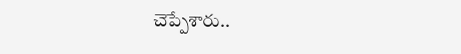చెప్పేశారు..